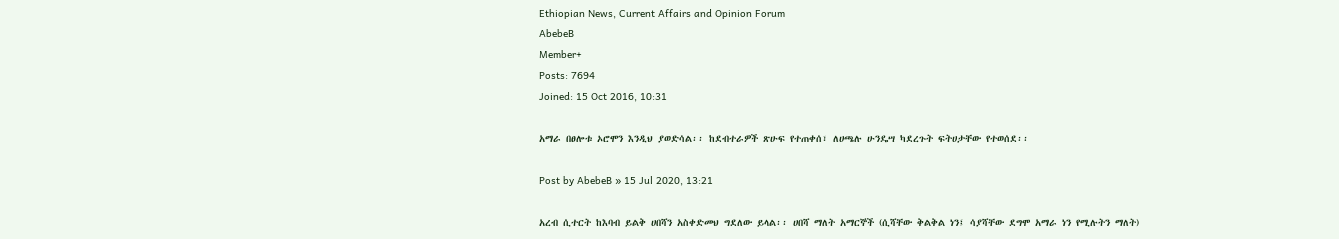Ethiopian News, Current Affairs and Opinion Forum
AbebeB
Member+
Posts: 7694
Joined: 15 Oct 2016, 10:31

አማራ በፀሎቱ ኦሮሞን እንዲህ ያወድሳል፡፡ ከደብተራዎች ጽሁፍ የተጠቀሰ፣ ለሀጫሉ ሁንዴሣ ካደረጉት ፍትሀታቸው የተወሰደ፡፡

Post by AbebeB » 15 Jul 2020, 13:21

አረብ ሲተርት ከእባብ ይልቅ ሀበሻን አስቀድመህ ግደለው ይላል፡፡ ሀበሻ ማለት አማርኞች (ሲሻቸው ቅልቅል ነን፤ ሳያሻቸው ደግሞ አማራ ነን የሚሉትን ማለት)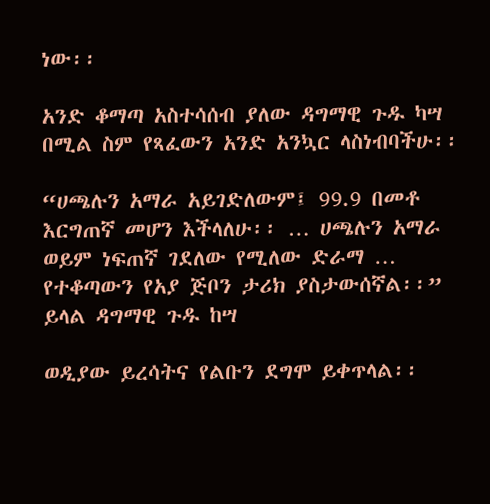ነው፡፡

አንድ ቆማጣ አስተሳሰብ ያለው ዳግማዊ ጉዱ ካሣ በሚል ስም የጻፈውን አንድ አንኳር ላስነብባችሁ፡፡

“ሀጫሉን አማራ አይገድለውም፤ 99.9 በመቶ እርግጠኛ መሆን እችላለሁ፡፡ … ሀጫሉን አማራ ወይም ነፍጠኛ ገደለው የሚለው ድራማ … የተቆጣውን የአያ ጅቦን ታሪክ ያስታውሰኛል፡፡” ይላል ዳግማዊ ጉዱ ከሣ

ወዲያው ይረሳትና የልቡን ደግሞ ይቀጥላል፡፡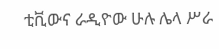ቲቪውና ራዲዮው ሁሉ ሌላ ሥራ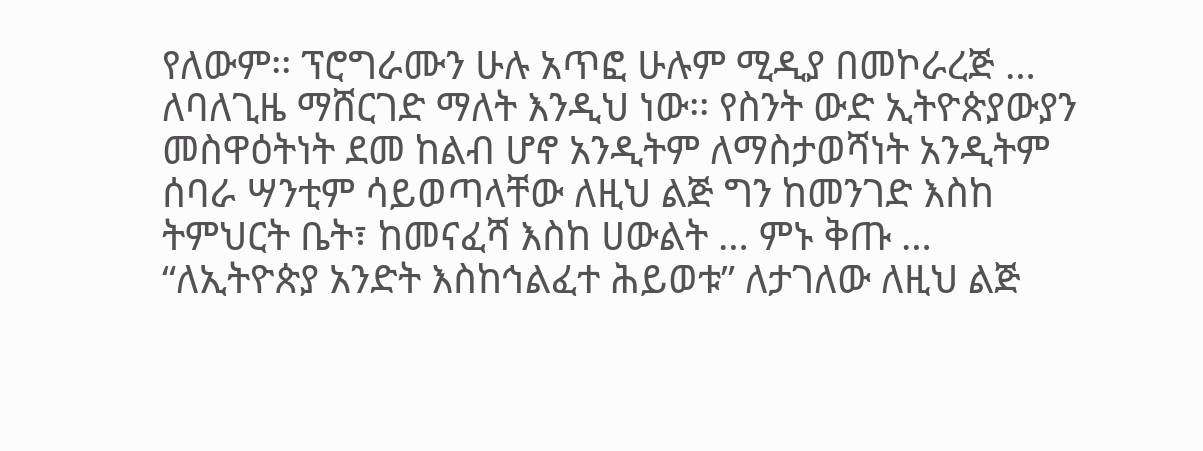የለውም፡፡ ፕሮግራሙን ሁሉ አጥፎ ሁሉም ሚዲያ በመኮራረጅ … ለባለጊዜ ማሸርገድ ማለት እንዲህ ነው፡፡ የስንት ውድ ኢትዮጵያውያን መስዋዕትነት ደመ ከልብ ሆኖ አንዲትም ለማስታወሻነት አንዲትም ሰባራ ሣንቲም ሳይወጣላቸው ለዚህ ልጅ ግን ከመንገድ እስከ ትምህርት ቤት፣ ከመናፈሻ እስከ ሀውልት … ምኑ ቅጡ … “ለኢትዮጵያ አንድት እስከኅልፈተ ሕይወቱ” ለታገለው ለዚህ ልጅ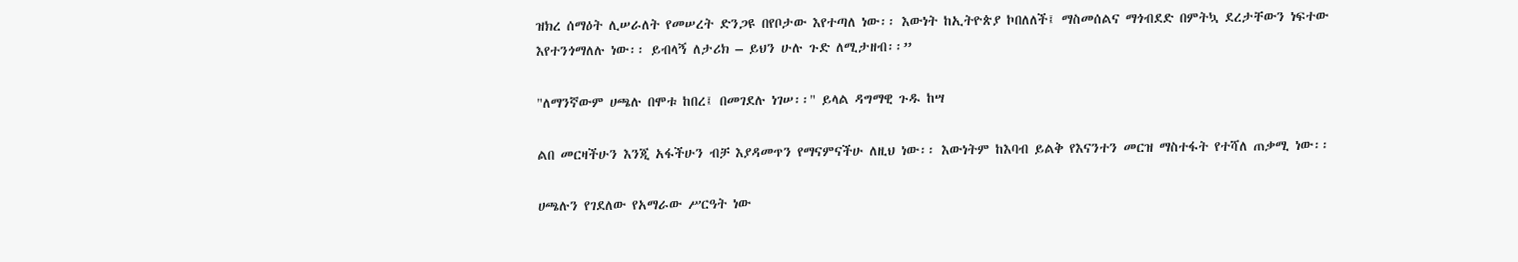ዝክረ ሰማዕት ሊሠራለት የመሠረት ድንጋዩ በየቦታው እየተጣለ ነው፡፡ እውነት ከኢትዮጵያ ኮበለለች፤ ማስመሰልና ማጎብደድ በምትኳ ደረታቸውን ነፍተው እየተንጎማለሉ ነው፡፡ ይብላኝ ለታሪክ – ይህን ሁሉ ጉድ ለሚታዘብ፡፡”

"ለማንኛውም ሀጫሉ በሞቱ ከበረ፤ በመገደሉ ነገሠ፡፡" ይላል ዳግማዊ ጉዱ ከሣ

ልበ መርዛችሁን እንጂ አፋችሁን ብቻ እያዳመጥን የማናምናችሁ ለዚህ ነው፡፡ እውነትም ከእባብ ይልቅ የእናንተን መርዝ ማስተፋት የተሻለ ጠቃሚ ነው፡፡

ሀጫሉን የገደለው የአማራው ሥርዓት ነው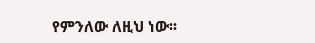የምንለው ለዚህ ነው፡፡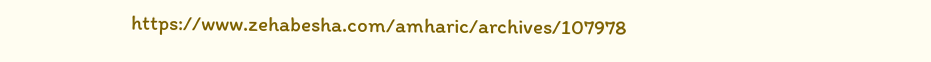https://www.zehabesha.com/amharic/archives/107978